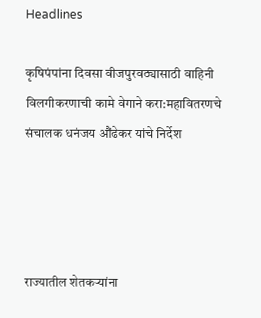Headlines

कृषिपंपांना दिवसा वीजपुरवठ्यासाठी वाहिनी विलगीकरणाची कामे वेगाने करा:महावितरणचे संचालक धनंजय औंढेकर यांचे निर्देश




राज्यातील शेतकऱ्यांना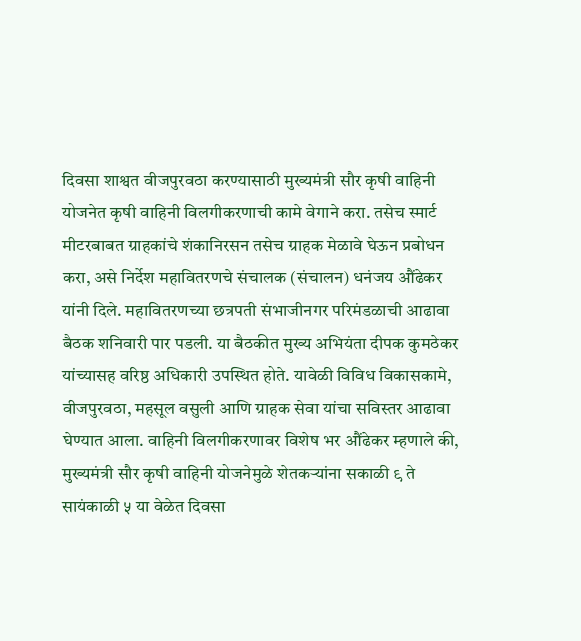दिवसा शाश्वत वीजपुरवठा करण्यासाठी मुख्यमंत्री सौर कृषी वाहिनी योजनेत कृषी वाहिनी विलगीकरणाची कामे वेगाने करा. तसेच स्मार्ट मीटरबाबत ग्राहकांचे शंकानिरसन तसेच ग्राहक मेळावे घेऊन प्रबोधन करा, असे निर्देश महावितरणचे संचालक (संचालन) धनंजय औंढेकर यांनी दिले. महावितरणच्या छत्रपती संभाजीनगर परिमंडळाची आढावा बैठक शनिवारी पार पडली. या बैठकीत मुख्य अभियंता दीपक कुमठेकर यांच्यासह वरिष्ठ अधिकारी उपस्थित होते. यावेळी विविध विकासकामे, वीजपुरवठा, महसूल वसुली आणि ग्राहक सेवा यांचा सविस्तर आढावा घेण्यात आला. वाहिनी विलगीकरणावर विशेष भर औंढेकर म्हणाले की, मुख्यमंत्री सौर कृषी वाहिनी योजनेमुळे शेतकऱ्यांना सकाळी ९ ते सायंकाळी ५ या वेळेत दिवसा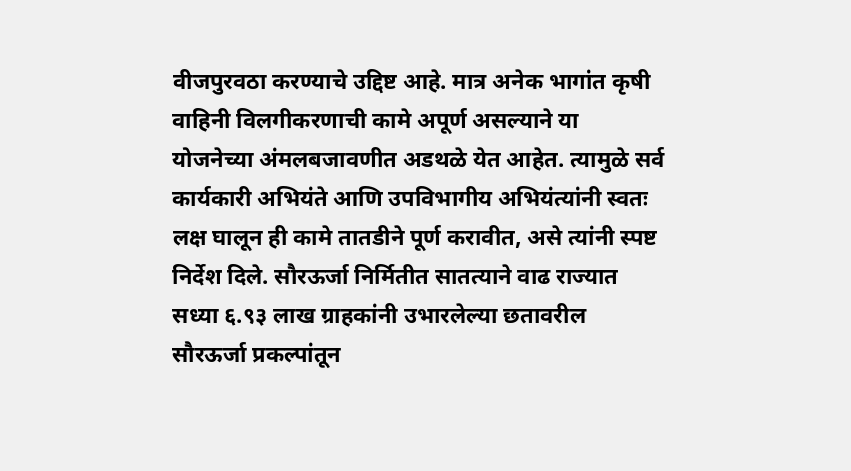वीजपुरवठा करण्याचे उद्दिष्ट आहे. मात्र अनेक भागांत कृषी वाहिनी विलगीकरणाची कामे अपूर्ण असल्याने या योजनेच्या अंमलबजावणीत अडथळे येत आहेत. त्यामुळे सर्व कार्यकारी अभियंते आणि उपविभागीय अभियंत्यांनी स्वतः लक्ष घालून ही कामे तातडीने पूर्ण करावीत, असे त्यांनी स्पष्ट निर्देश दिले. सौरऊर्जा निर्मितीत सातत्याने वाढ राज्यात सध्या ६.९३ लाख ग्राहकांनी उभारलेल्या छतावरील सौरऊर्जा प्रकल्पांतून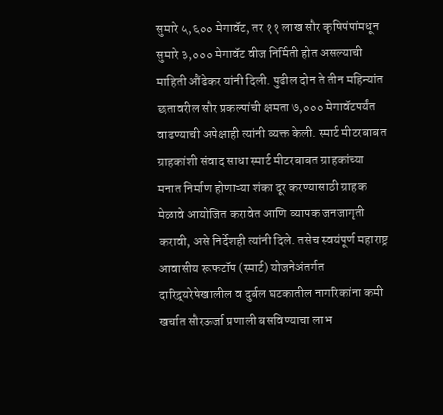सुमारे ५,६०० मेगावॅट, तर ११ लाख सौर कृषिपंपांमधून सुमारे ३,००० मेगावॅट वीज निर्मिती होत असल्याची माहिती औंढेकर यांनी दिली. पुढील दोन ते तीन महिन्यांत छतावरील सौर प्रकल्पांची क्षमता ७,००० मेगावॅटपर्यंत वाढण्याची अपेक्षाही त्यांनी व्यक्त केली. स्मार्ट मीटरबाबत ग्राहकांशी संवाद साधा स्मार्ट मीटरबाबत ग्राहकांच्या मनात निर्माण होणाऱ्या शंका दूर करण्यासाठी ग्राहक मेळावे आयोजित करावेत आणि व्यापक जनजागृती करावी, असे निर्देशही त्यांनी दिले. तसेच स्वयंपूर्ण महाराष्ट्र आवासीय रूफटॉप (स्मार्ट) योजनेअंतर्गत दारिद्र्यरेषेखालील व दुर्बल घटकातील नागरिकांना कमी खर्चात सौरऊर्जा प्रणाली बसविण्याचा लाभ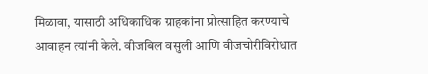मिळावा, यासाठी अधिकाधिक ग्राहकांना प्रोत्साहित करण्याचे आवाहन त्यांनी केले. वीजबिल वसुली आणि वीजचोरीविरोधात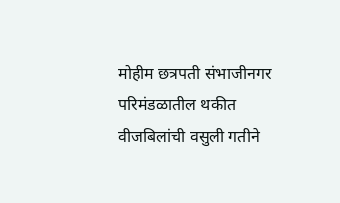मोहीम छत्रपती संभाजीनगर परिमंडळातील थकीत वीजबिलांची वसुली गतीने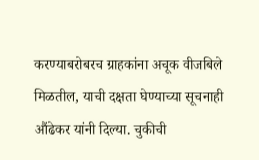करण्याबरोबरच ग्राहकांना अचूक वीजबिले मिळतील, याची दक्षता घेण्याच्या सूचनाही औंढेकर यांनी दिल्या. चुकीची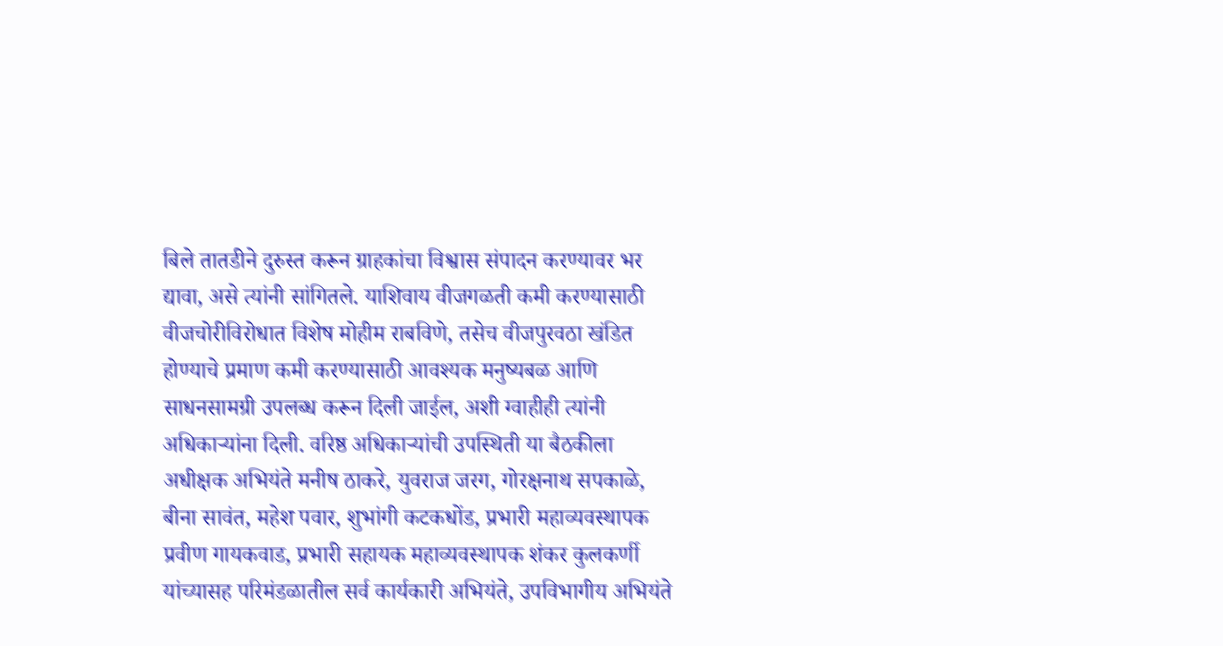बिले तातडीने दुरुस्त करून ग्राहकांचा विश्वास संपादन करण्यावर भर द्यावा, असे त्यांनी सांगितले. याशिवाय वीजगळती कमी करण्यासाठी वीजचोरीविरोधात विशेष मोहीम राबविणे, तसेच वीजपुरवठा खंडित होण्याचे प्रमाण कमी करण्यासाठी आवश्यक मनुष्यबळ आणि साधनसामग्री उपलब्ध करून दिली जाईल, अशी ग्वाहीही त्यांनी अधिकाऱ्यांना दिली. वरिष्ठ अधिकाऱ्यांची उपस्थिती या बैठकीला अधीक्षक अभियंते मनीष ठाकरे, युवराज जरग, गोरक्षनाथ सपकाळे, बीना सावंत, महेश पवार, शुभांगी कटकधोंड, प्रभारी महाव्यवस्थापक प्रवीण गायकवाड, प्रभारी सहायक महाव्यवस्थापक शंकर कुलकर्णी यांच्यासह परिमंडळातील सर्व कार्यकारी अभियंते, उपविभागीय अभियंते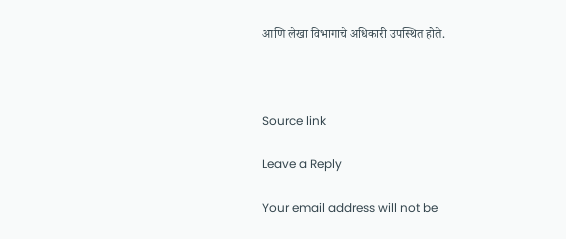आणि लेखा विभागाचे अधिकारी उपस्थित होते.



Source link

Leave a Reply

Your email address will not be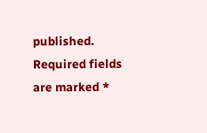published. Required fields are marked *